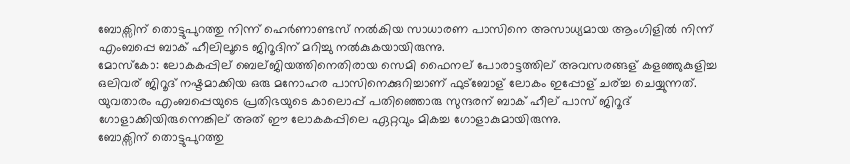ബോക്സിന് തൊട്ടുപുറത്തു നിന്ന് ഹെര്‍ണാണ്ടസ് നല്‍കിയ സാധാരണ പാസിനെ അസാധ്യമായ ആംഗിളില്‍ നിന്ന് എംബപ്പെ ബാക് ഹീലിലൂടെ ജിറൂദിന് മറിച്ചു നല്‍കുകയായിരുന്നു.
മോസ്കോ: ലോകകപ്പില് ബെല്ജിയത്തിനെതിരായ സെമി ഫൈനല് പോരാട്ടത്തില് അവസരങ്ങള് കളഞ്ഞുകുളിച്ച ഒലിവര് ജിറൂദ് നഷ്ടമാക്കിയ ഒരു മനോഹര പാസിനെക്കുറിച്ചാണ് ഫുട്ബോള് ലോകം ഇപ്പോള് ചര്ച്ച ചെയ്യുന്നത്. യുവതാരം എംബപ്പെയുടെ പ്രതിഭയുടെ കാലൊപ്പ് പതിഞ്ഞൊരു സുന്ദരന് ബാക് ഹീല് പാസ് ജിറൂദ് ഗോളാക്കിയിരുന്നെങ്കില് അത് ഈ ലോകകപ്പിലെ ഏറ്റവും മികച്ച ഗോളാകുമായിരുന്നു.
ബോക്സിന് തൊട്ടുപുറത്തു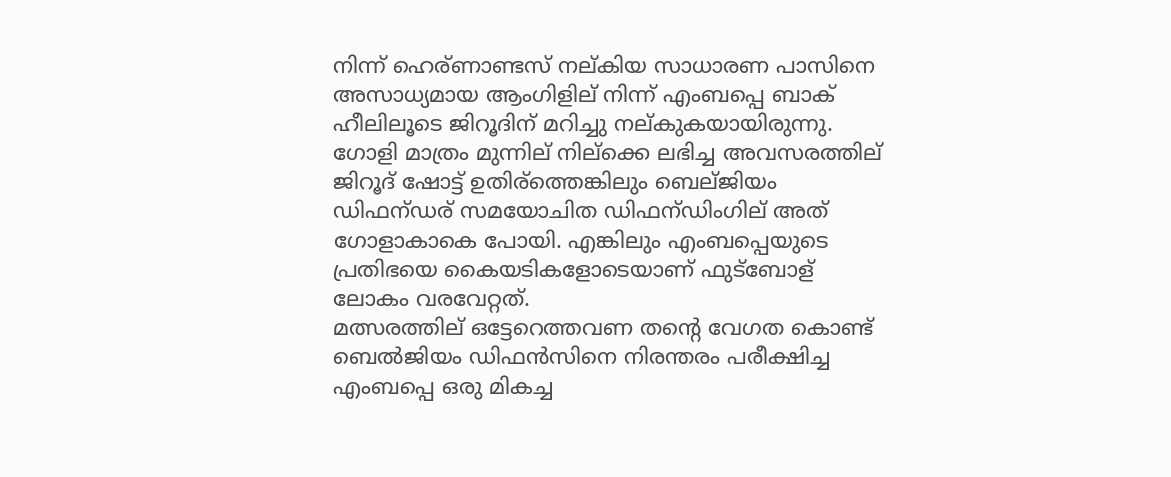നിന്ന് ഹെര്ണാണ്ടസ് നല്കിയ സാധാരണ പാസിനെ അസാധ്യമായ ആംഗിളില് നിന്ന് എംബപ്പെ ബാക് ഹീലിലൂടെ ജിറൂദിന് മറിച്ചു നല്കുകയായിരുന്നു. ഗോളി മാത്രം മുന്നില് നില്ക്കെ ലഭിച്ച അവസരത്തില് ജിറൂദ് ഷോട്ട് ഉതിര്ത്തെങ്കിലും ബെല്ജിയം ഡിഫന്ഡര് സമയോചിത ഡിഫന്ഡിംഗില് അത് ഗോളാകാകെ പോയി. എങ്കിലും എംബപ്പെയുടെ പ്രതിഭയെ കൈയടികളോടെയാണ് ഫുട്ബോള് ലോകം വരവേറ്റത്.
മത്സരത്തില് ഒട്ടേറെത്തവണ തന്റെ വേഗത കൊണ്ട് ബെൽജിയം ഡിഫൻസിനെ നിരന്തരം പരീക്ഷിച്ച എംബപ്പെ ഒരു മികച്ച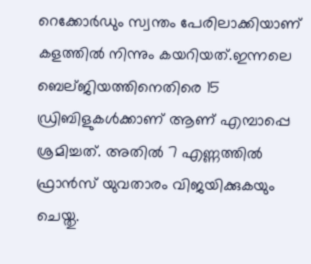റെക്കോർഡും സ്വന്തം പേരിലാക്കിയാണ് കളത്തിൽ നിന്നും കയറിയത്.ഇന്നലെ ബെല്ജിയത്തിനെതിരെ 15 ഡ്രിബിളുകൾക്കാണ് ആണ് എമ്പാപ്പെ ശ്രമിച്ചത്. അതിൽ 7 എണ്ണത്തിൽ ഫ്രാൻസ് യുവതാരം വിജയിക്കുകയും ചെയ്തു.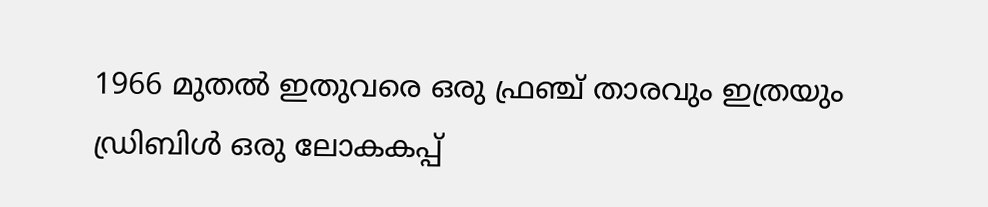1966 മുതൽ ഇതുവരെ ഒരു ഫ്രഞ്ച് താരവും ഇത്രയും ഡ്രിബിൾ ഒരു ലോകകപ്പ്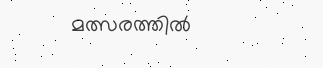മത്സരത്തിൽ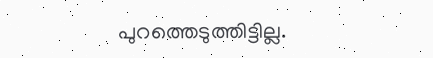പുറത്തെടുത്തിട്ടില്ല.